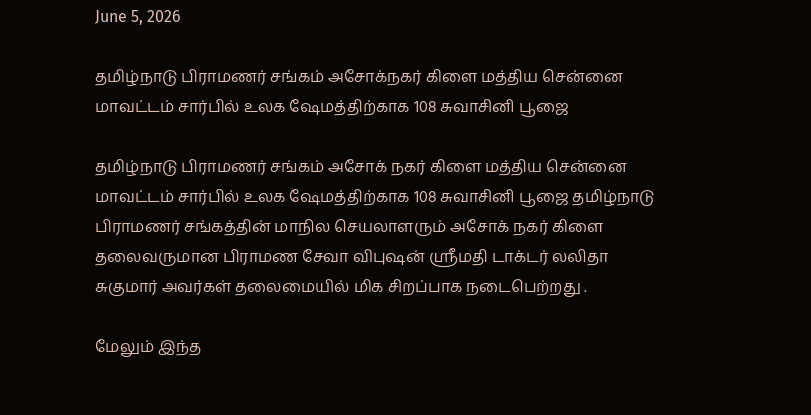June 5, 2026

தமிழ்நாடு பிராமணர் சங்கம் அசோக்நகர் கிளை மத்திய சென்னை மாவட்டம் சார்பில் உலக ஷேமத்திற்காக 108 சுவாசினி பூஜை

தமிழ்நாடு பிராமணர் சங்கம் அசோக் நகர் கிளை மத்திய சென்னை மாவட்டம் சார்பில் உலக ஷேமத்திற்காக 108 சுவாசினி பூஜை தமிழ்நாடு பிராமணர் சங்கத்தின் மாநில செயலாளரும் அசோக் நகர் கிளை தலைவருமான பிராமண சேவா விபுஷன் ஸ்ரீமதி டாக்டர் லலிதா சுகுமார் அவர்கள் தலைமையில் மிக சிறப்பாக நடைபெற்றது .

மேலும் இந்த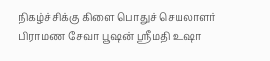நிகழ்ச்சிக்கு கிளை பொதுச் செயலாளர் பிராமண சேவா பூஷன் ஸ்ரீமதி உஷா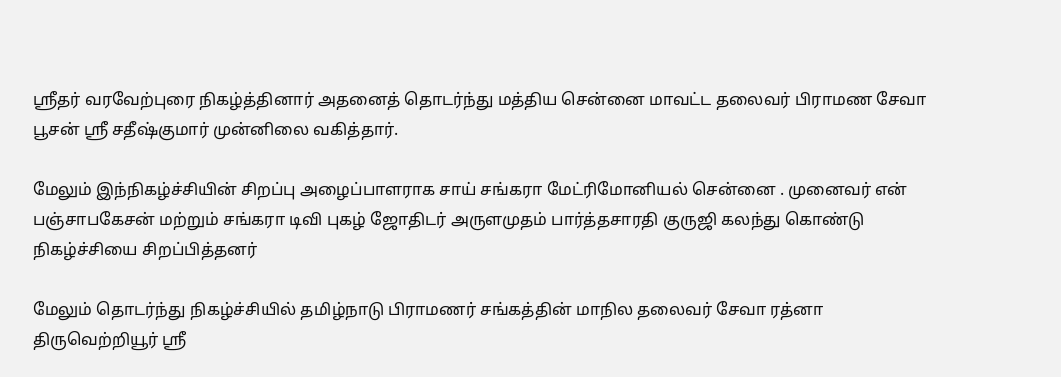ஸ்ரீதர் வரவேற்புரை நிகழ்த்தினார் அதனைத் தொடர்ந்து மத்திய சென்னை மாவட்ட தலைவர் பிராமண சேவா பூசன் ஸ்ரீ சதீஷ்குமார் முன்னிலை வகித்தார்.

மேலும் இந்நிகழ்ச்சியின் சிறப்பு அழைப்பாளராக சாய் சங்கரா மேட்ரிமோனியல் சென்னை . முனைவர் என் பஞ்சாபகேசன் மற்றும் சங்கரா டிவி புகழ் ஜோதிடர் அருளமுதம் பார்த்தசாரதி குருஜி கலந்து கொண்டு நிகழ்ச்சியை சிறப்பித்தனர்

மேலும் தொடர்ந்து நிகழ்ச்சியில் தமிழ்நாடு பிராமணர் சங்கத்தின் மாநில தலைவர் சேவா ரத்னா திருவெற்றியூர் ஸ்ரீ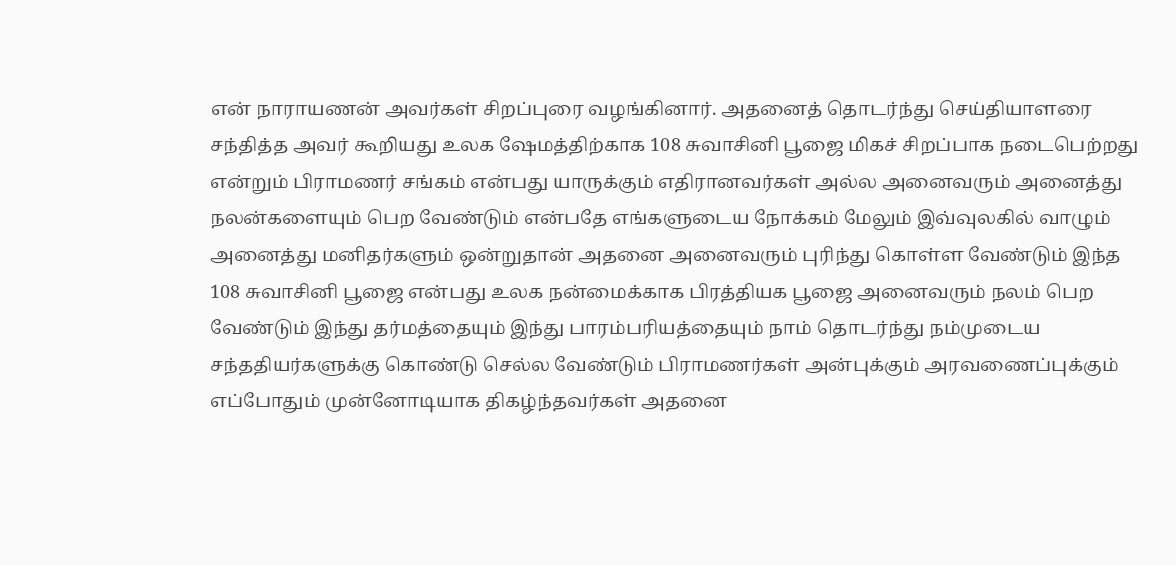என் நாராயணன் அவர்கள் சிறப்புரை வழங்கினார். அதனைத் தொடர்ந்து செய்தியாளரை சந்தித்த அவர் கூறியது உலக ஷேமத்திற்காக 108 சுவாசினி பூஜை மிகச் சிறப்பாக நடைபெற்றது என்றும் பிராமணர் சங்கம் என்பது யாருக்கும் எதிரானவர்கள் அல்ல அனைவரும் அனைத்து நலன்களையும் பெற வேண்டும் என்பதே எங்களுடைய நோக்கம் மேலும் இவ்வுலகில் வாழும் அனைத்து மனிதர்களும் ஒன்றுதான் அதனை அனைவரும் புரிந்து கொள்ள வேண்டும் இந்த 108 சுவாசினி பூஜை என்பது உலக நன்மைக்காக பிரத்தியக பூஜை அனைவரும் நலம் பெற வேண்டும் இந்து தர்மத்தையும் இந்து பாரம்பரியத்தையும் நாம் தொடர்ந்து நம்முடைய சந்ததியர்களுக்கு கொண்டு செல்ல வேண்டும் பிராமணர்கள் அன்புக்கும் அரவணைப்புக்கும் எப்போதும் முன்னோடியாக திகழ்ந்தவர்கள் அதனை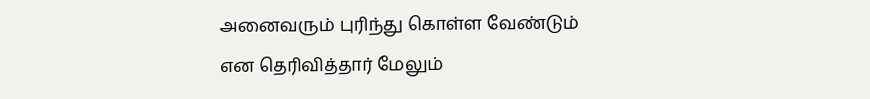அனைவரும் புரிந்து கொள்ள வேண்டும் என தெரிவித்தார் மேலும்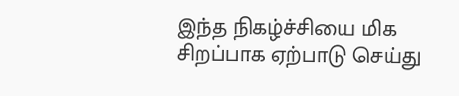இந்த நிகழ்ச்சியை மிக சிறப்பாக ஏற்பாடு செய்து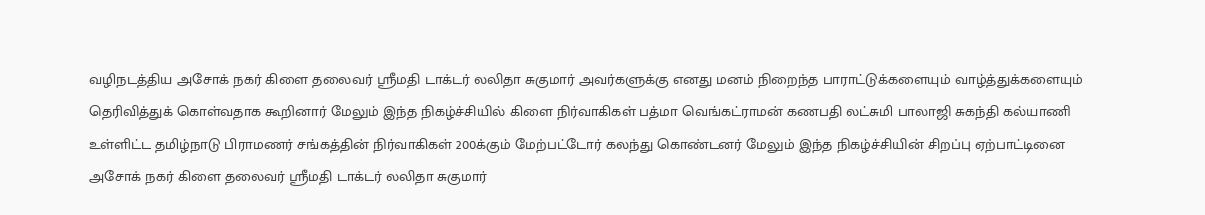வழிநடத்திய அசோக் நகர் கிளை தலைவர் ஸ்ரீமதி டாக்டர் லலிதா சுகுமார் அவர்களுக்கு எனது மனம் நிறைந்த பாராட்டுக்களையும் வாழ்த்துக்களையும் தெரிவித்துக் கொள்வதாக கூறினார் மேலும் இந்த நிகழ்ச்சியில் கிளை நிர்வாகிகள் பத்மா வெங்கட்ராமன் கணபதி லட்சுமி பாலாஜி சுகந்தி கல்யாணி உள்ளிட்ட தமிழ்நாடு பிராமணர் சங்கத்தின் நிர்வாகிகள் 200க்கும் மேற்பட்டோர் கலந்து கொண்டனர் மேலும் இந்த நிகழ்ச்சியின் சிறப்பு ஏற்பாட்டினை அசோக் நகர் கிளை தலைவர் ஸ்ரீமதி டாக்டர் லலிதா சுகுமார்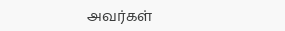அவர்கள்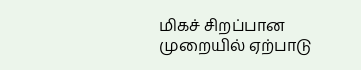மிகச் சிறப்பான முறையில் ஏற்பாடு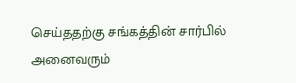செய்ததற்கு சங்கத்தின் சார்பில் அனைவரும்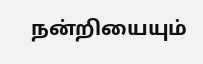நன்றியையும்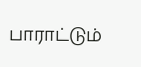பாராட்டும்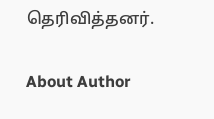தெரிவித்தனர்.

About Author